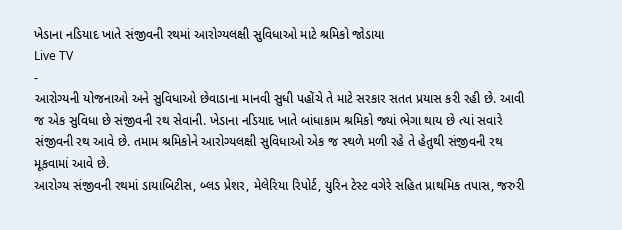ખેડાના નડિયાદ ખાતે સંજીવની રથમાં આરોગ્યલક્ષી સુવિધાઓ માટે શ્રમિકો જોડાયા
Live TV
-
આરોગ્યની યોજનાઓ અને સુવિધાઓ છેવાડાના માનવી સુધી પહોંચે તે માટે સરકાર સતત પ્રયાસ કરી રહી છે. આવી જ એક સુવિધા છે સંજીવની રથ સેવાની. ખેડાના નડિયાદ ખાતે બાંધાકામ શ્રમિકો જ્યાં ભેગા થાય છે ત્યાં સવારે સંજીવની રથ આવે છે. તમામ શ્રમિકોને આરોગ્યલક્ષી સુવિધાઓ એક જ સ્થળે મળી રહે તે હેતુથી સંજીવની રથ મૂકવામાં આવે છે.
આરોગ્ય સંજીવની રથમાં ડાયાબિટીસ, બ્લડ પ્રેશર, મેલેરિયા રિપોર્ટ, યુરિન ટેસ્ટ વગેરે સહિત પ્રાથમિક તપાસ, જરુરી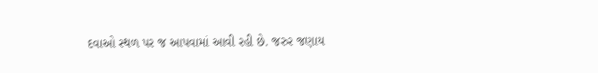દવાઓ સ્થળ પર જ આપવામાં આવી રહી છે. જરુર જણાય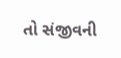તો સંજીવની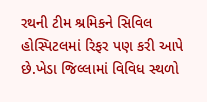રથની ટીમ શ્રમિકને સિવિલ હોસ્પિટલમાં રિફર પણ કરી આપે છે.ખેડા જિલ્લામાં વિવિધ સ્થળો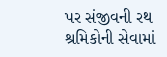પર સંજીવની રથ શ્રમિકોની સેવામાં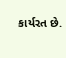કાર્યરત છે.